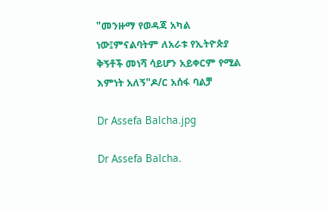"መንዙማ የወዳጃ አካል ነው፤ምናልባትም ለአራቱ የኢትዮጵያ ቅኝቶች መነሻ ሳይሆን አይቀርም የሚል እምነት አለኝ"ዶ/ር አሰፋ ባልቻ

Dr Assefa Balcha.jpg

Dr Assefa Balcha.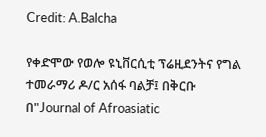Credit: A.Balcha

የቀድሞው የወሎ ዩኒቨርሲቲ ፕሬዚደንትና የግል ተመራማሪ ዶ/ር አሰፋ ባልቻ፤ በቅርቡ በ"Journal of Afroasiatic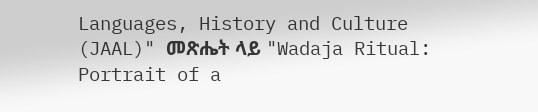Languages, History and Culture (JAAL)" መጽሔት ላይ "Wadaja Ritual: Portrait of a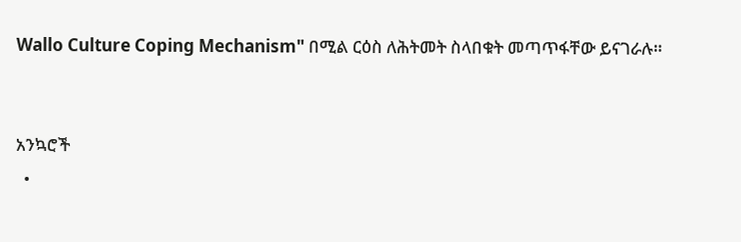Wallo Culture Coping Mechanism" በሚል ርዕስ ለሕትመት ስላበቁት መጣጥፋቸው ይናገራሉ።


አንኳሮች
  •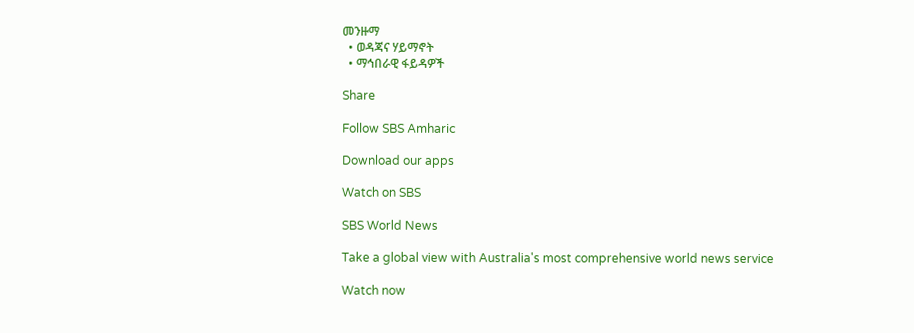መንዙማ
  • ወዳጃና ሃይማኖት
  • ማኅበራዊ ፋይዳዎች

Share

Follow SBS Amharic

Download our apps

Watch on SBS

SBS World News

Take a global view with Australia's most comprehensive world news service

Watch now